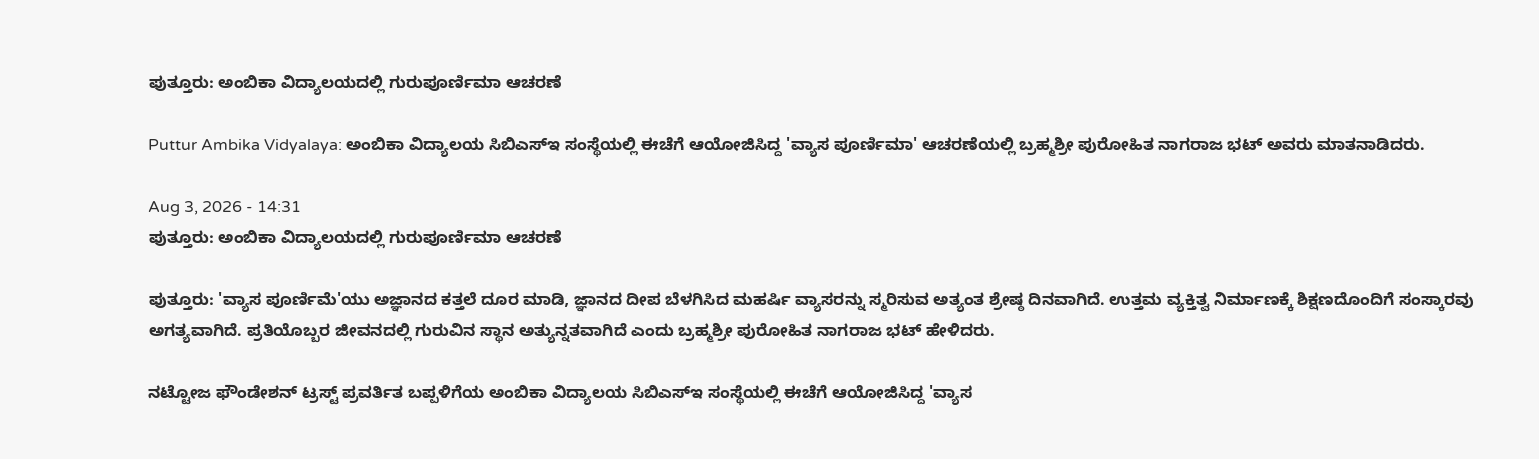ಪುತ್ತೂರು: ಅಂಬಿಕಾ ವಿದ್ಯಾಲಯದಲ್ಲಿ ಗುರುಪೂರ್ಣಿಮಾ ಆಚರಣೆ

Puttur Ambika Vidyalaya: ಅಂಬಿಕಾ ವಿದ್ಯಾಲಯ ಸಿಬಿಎಸ್ಇ ಸಂಸ್ಥೆಯಲ್ಲಿ ಈಚೆಗೆ ಆಯೋಜಿಸಿದ್ದ 'ವ್ಯಾಸ ಪೂರ್ಣಿಮಾ' ಆಚರಣೆಯಲ್ಲಿ ಬ್ರಹ್ಮಶ್ರೀ ಪುರೋಹಿತ ನಾಗರಾಜ ಭಟ್ ಅವರು ಮಾತನಾಡಿದರು.

Aug 3, 2026 - 14:31
ಪುತ್ತೂರು: ಅಂಬಿಕಾ ವಿದ್ಯಾಲಯದಲ್ಲಿ ಗುರುಪೂರ್ಣಿಮಾ ಆಚರಣೆ

ಪುತ್ತೂರು: 'ವ್ಯಾಸ ಪೂರ್ಣಿಮೆ'ಯು ಅಜ್ಞಾನದ ಕತ್ತಲೆ ದೂರ ಮಾಡಿ, ಜ್ಞಾನದ ದೀಪ ಬೆಳಗಿಸಿದ ಮಹರ್ಷಿ ವ್ಯಾಸರನ್ನು ಸ್ಮರಿಸುವ ಅತ್ಯಂತ ಶ್ರೇಷ್ಠ ದಿನವಾಗಿದೆ. ಉತ್ತಮ ವ್ಯಕ್ತಿತ್ವ ನಿರ್ಮಾಣಕ್ಕೆ ಶಿಕ್ಷಣದೊಂದಿಗೆ ಸಂಸ್ಕಾರವು ಅಗತ್ಯವಾಗಿದೆ. ಪ್ರತಿಯೊಬ್ಬರ ಜೀವನದಲ್ಲಿ ಗುರುವಿನ ಸ್ಥಾನ ಅತ್ಯುನ್ನತವಾಗಿದೆ ಎಂದು ಬ್ರಹ್ಮಶ್ರೀ ಪುರೋಹಿತ ನಾಗರಾಜ ಭಟ್ ಹೇಳಿದರು.

ನಟ್ಟೋಜ ಫೌಂಡೇಶನ್ ಟ್ರಸ್ಟ್ ಪ್ರವರ್ತಿತ ಬಪ್ಪಳಿಗೆಯ ಅಂಬಿಕಾ ವಿದ್ಯಾಲಯ ಸಿಬಿಎಸ್ಇ ಸಂಸ್ಥೆಯಲ್ಲಿ ಈಚೆಗೆ ಆಯೋಜಿಸಿದ್ದ 'ವ್ಯಾಸ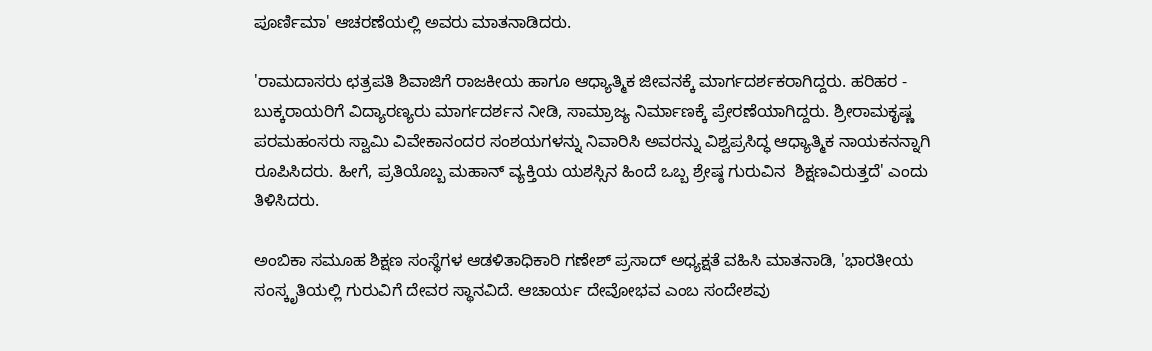ಪೂರ್ಣಿಮಾ' ಆಚರಣೆಯಲ್ಲಿ ಅವರು ಮಾತನಾಡಿದರು.

'ರಾಮದಾಸರು ಛತ್ರಪತಿ ಶಿವಾಜಿಗೆ ರಾಜಕೀಯ ಹಾಗೂ ಆಧ್ಯಾತ್ಮಿಕ ಜೀವನಕ್ಕೆ ಮಾರ್ಗದರ್ಶಕರಾಗಿದ್ದರು. ಹರಿಹರ - ಬುಕ್ಕರಾಯರಿಗೆ ವಿದ್ಯಾರಣ್ಯರು ಮಾರ್ಗದರ್ಶನ ನೀಡಿ, ಸಾಮ್ರಾಜ್ಯ ನಿರ್ಮಾಣಕ್ಕೆ ಪ್ರೇರಣೆಯಾಗಿದ್ದರು. ಶ್ರೀರಾಮಕೃಷ್ಣ ಪರಮಹಂಸರು ಸ್ವಾಮಿ ವಿವೇಕಾನಂದರ ಸಂಶಯಗಳನ್ನು ನಿವಾರಿಸಿ ಅವರನ್ನು ವಿಶ್ವಪ್ರಸಿದ್ಧ ಆಧ್ಯಾತ್ಮಿಕ ನಾಯಕನನ್ನಾಗಿ ರೂಪಿಸಿದರು. ಹೀಗೆ, ಪ್ರತಿಯೊಬ್ಬ ಮಹಾನ್ ವ್ಯಕ್ತಿಯ ಯಶಸ್ಸಿನ ಹಿಂದೆ ಒಬ್ಬ ಶ್ರೇಷ್ಠ ಗುರುವಿನ  ಶಿಕ್ಷಣವಿರುತ್ತದೆ' ಎಂದು ತಿಳಿಸಿದರು.

ಅಂಬಿಕಾ ಸಮೂಹ ಶಿಕ್ಷಣ ಸಂಸ್ಥೆಗಳ ಆಡಳಿತಾಧಿಕಾರಿ ಗಣೇಶ್ ಪ್ರಸಾದ್ ಅಧ್ಯಕ್ಷತೆ ವಹಿಸಿ ಮಾತನಾಡಿ, 'ಭಾರತೀಯ ಸಂಸ್ಕೃತಿಯಲ್ಲಿ ಗುರುವಿಗೆ ದೇವರ ಸ್ಥಾನವಿದೆ. ಆಚಾರ್ಯ ದೇವೋಭವ ಎಂಬ ಸಂದೇಶವು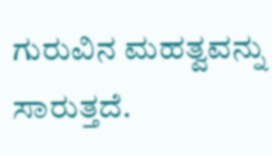ಗುರುವಿನ ಮಹತ್ವವನ್ನು ಸಾರುತ್ತದೆ.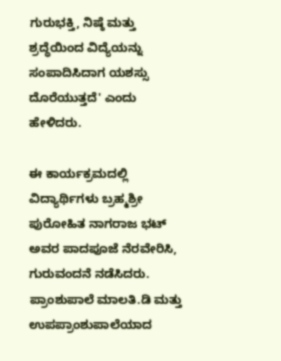ಗುರುಭಕ್ತಿ, ನಿಷ್ಠೆ ಮತ್ತು ಶ್ರದ್ಧೆಯಿಂದ ವಿದ್ಯೆಯನ್ನು ಸಂಪಾದಿಸಿದಾಗ ಯಶಸ್ಸು ದೊರೆಯುತ್ತದೆ' ಎಂದು ಹೇಳಿದರು.

ಈ ಕಾರ್ಯಕ್ರಮದಲ್ಲಿ ವಿದ್ಯಾರ್ಥಿಗಳು ಬ್ರಹ್ಮಶ್ರೀ ಪುರೋಹಿತ ನಾಗರಾಜ ಭಟ್ ಅವರ ಪಾದಪೂಜೆ ನೆರವೇರಿಸಿ, ಗುರುವಂದನೆ ನಡೆಸಿದರು. ಪ್ರಾಂಶುಪಾಲೆ ಮಾಲತಿ.ಡಿ ಮತ್ತು ಉಪಪ್ರಾಂಶುಪಾಲೆಯಾದ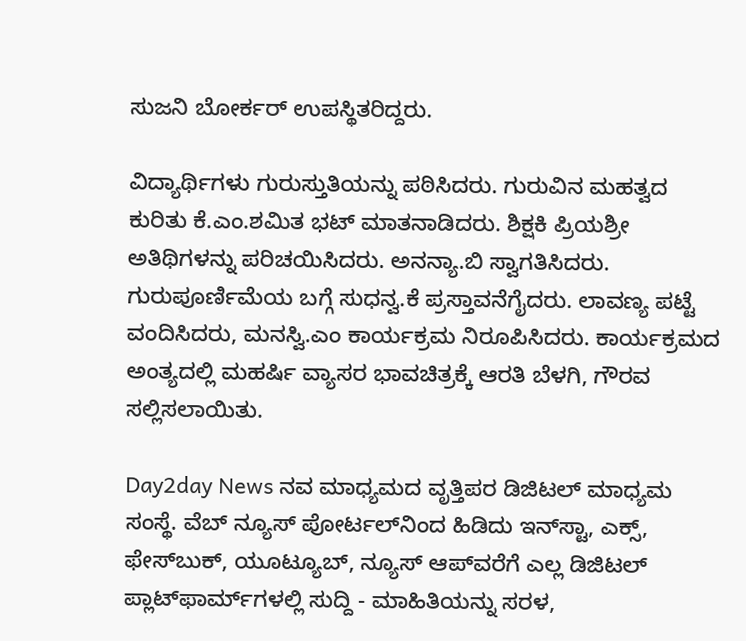ಸುಜನಿ ಬೋರ್ಕರ್ ಉಪಸ್ಥಿತರಿದ್ದರು.

ವಿದ್ಯಾರ್ಥಿಗಳು ಗುರುಸ್ತುತಿಯನ್ನು ಪಠಿಸಿದರು. ಗುರುವಿನ ಮಹತ್ವದ ಕುರಿತು ಕೆ.ಎಂ.ಶಮಿತ ಭಟ್ ಮಾತನಾಡಿದರು. ಶಿಕ್ಷಕಿ ಪ್ರಿಯಶ್ರೀ ಅತಿಥಿಗಳನ್ನು ಪರಿಚಯಿಸಿದರು. ಅನನ್ಯಾ.ಬಿ ಸ್ವಾಗತಿಸಿದರು. ಗುರುಪೂರ್ಣಿಮೆಯ ಬಗ್ಗೆ ಸುಧನ್ವ.ಕೆ ಪ್ರಸ್ತಾವನೆಗೈದರು. ಲಾವಣ್ಯ ಪಟ್ಟೆ ವಂದಿಸಿದರು, ಮನಸ್ವಿ.ಎಂ ಕಾರ್ಯಕ್ರಮ ನಿರೂಪಿಸಿದರು. ಕಾರ್ಯಕ್ರಮದ ಅಂತ್ಯದಲ್ಲಿ ಮಹರ್ಷಿ ವ್ಯಾಸರ ಭಾವಚಿತ್ರಕ್ಕೆ ಆರತಿ ಬೆಳಗಿ, ಗೌರವ ಸಲ್ಲಿಸಲಾಯಿತು.

Day2day News ನವ ಮಾಧ್ಯಮದ ವೃತ್ತಿಪರ ಡಿಜಿಟಲ್‌ ಮಾಧ್ಯಮ ಸಂಸ್ಥೆ. ವೆಬ್‌ ನ್ಯೂಸ್‌ ಪೋರ್ಟಲ್‌ನಿಂದ ಹಿಡಿದು ಇನ್‌ಸ್ಟಾ, ಎಕ್ಸ್, ಫೇಸ್‌ಬುಕ್‌, ಯೂಟ್ಯೂಬ್‌, ನ್ಯೂಸ್‌ ಆಪ್‌ವರೆಗೆ ಎಲ್ಲ ಡಿಜಿಟಲ್‌ ಪ್ಲಾಟ್‌ಫಾರ್ಮ್‌ಗಳಲ್ಲಿ ಸುದ್ದಿ - ಮಾಹಿತಿಯನ್ನು ಸರಳ,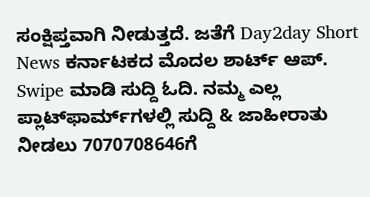ಸಂಕ್ಷಿಪ್ತವಾಗಿ ನೀಡುತ್ತದೆ. ಜತೆಗೆ Day2day Short News ಕರ್ನಾಟಕದ ಮೊದಲ ಶಾರ್ಟ್‌ ಆಪ್‌. Swipe ಮಾಡಿ ಸುದ್ದಿ ಓದಿ. ನಮ್ಮ ಎಲ್ಲ ಪ್ಲಾಟ್‌ಫಾರ್ಮ್‌ಗಳಲ್ಲಿ ಸುದ್ದಿ & ಜಾಹೀರಾತು ನೀಡಲು 7070708646ಗೆ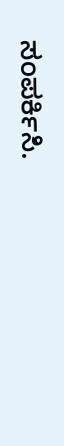ಸಂಪರ್ಕಿಸಿ.